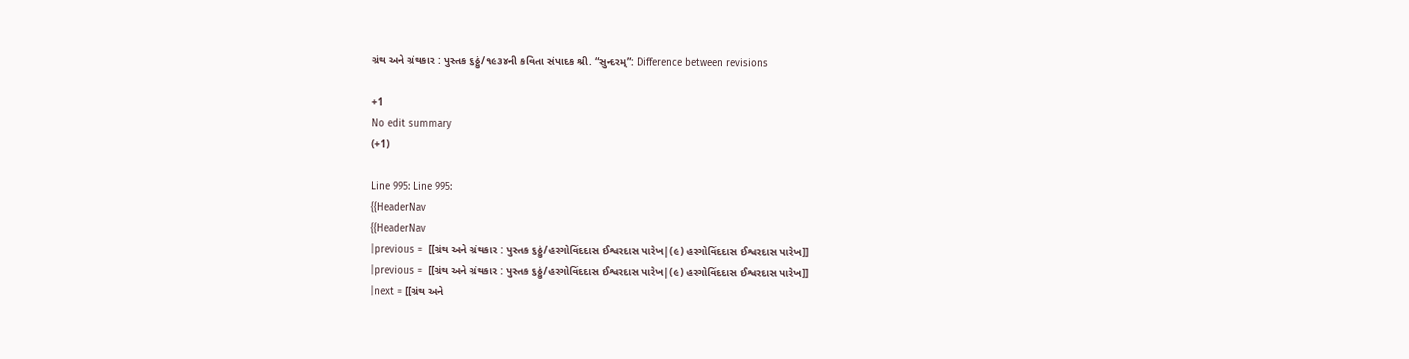ગ્રંથ અને ગ્રંથકાર : પુસ્તક ૬ઠ્ઠું/૧૯૩૪ની કવિતા સંપાદક શ્રી. “સુન્દરમ્”: Difference between revisions

+1
No edit summary
(+1)

Line 995: Line 995:
{{HeaderNav
{{HeaderNav
|previous =  [[ગ્રંથ અને ગ્રંથકાર : પુસ્તક ૬ઠ્ઠું/હરગોવિંદદાસ ઈશ્વરદાસ પારેખ|(૯) હરગોવિંદદાસ ઈશ્વરદાસ પારેખ]]
|previous =  [[ગ્રંથ અને ગ્રંથકાર : પુસ્તક ૬ઠ્ઠું/હરગોવિંદદાસ ઈશ્વરદાસ પારેખ|(૯) હરગોવિંદદાસ ઈશ્વરદાસ પારેખ]]
|next = [[ગ્રંથ અને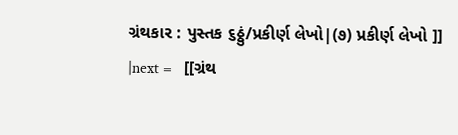ગ્રંથકાર : પુસ્તક ૬ઠ્ઠું/પ્રકીર્ણ લેખો|(૭) પ્રકીર્ણ લેખો ]]
|next =   [[ગ્રંથ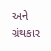અને ગ્રંથકાર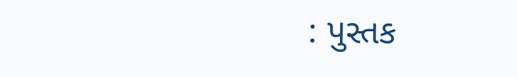: પુસ્તક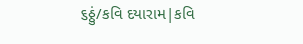૬ઠ્ઠું/કવિ દયારામ|કવિ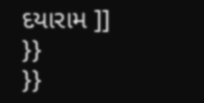દયારામ ]]
}}
}}